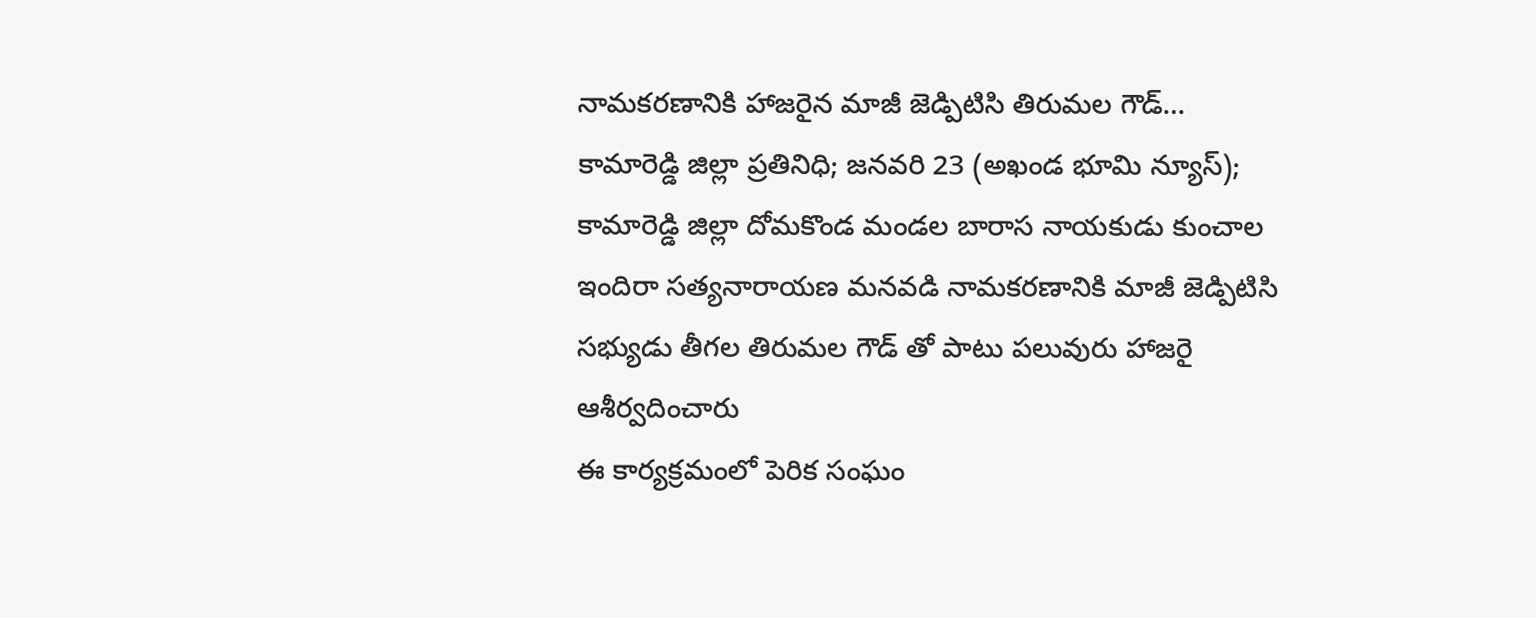నామకరణానికి హాజరైన మాజీ జెడ్పిటిసి తిరుమల గౌడ్…
కామారెడ్డి జిల్లా ప్రతినిధి; జనవరి 23 (అఖండ భూమి న్యూస్);
కామారెడ్డి జిల్లా దోమకొండ మండల బారాస నాయకుడు కుంచాల ఇందిరా సత్యనారాయణ మనవడి నామకరణానికి మాజీ జెడ్పిటిసి సభ్యుడు తీగల తిరుమల గౌడ్ తో పాటు పలువురు హాజరై ఆశీర్వదించారు
ఈ కార్యక్రమంలో పెరిక సంఘం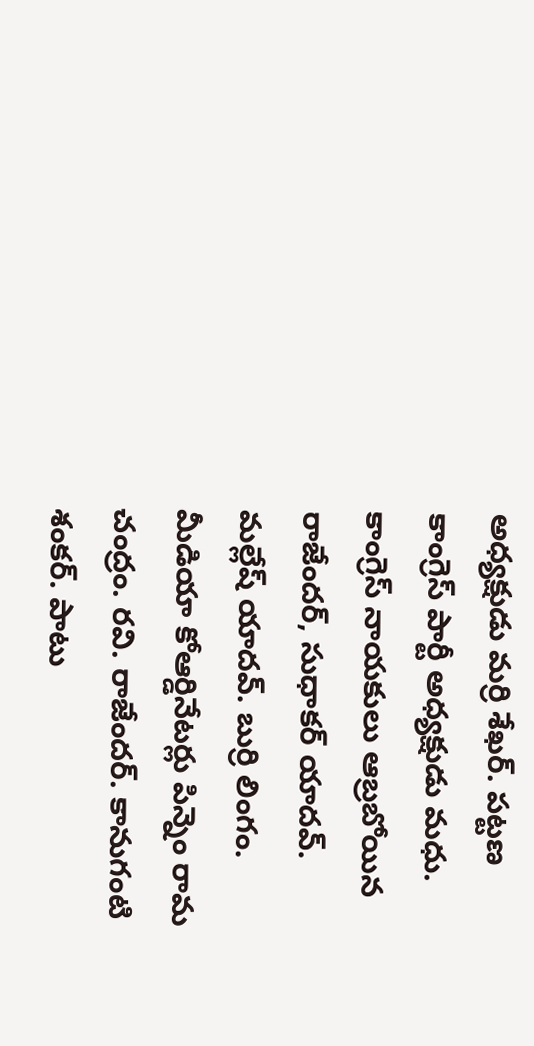అధ్యక్షుడు మర్రి శేఖర్. పట్టణ కాంగ్రెస్ పార్టీ అధ్యక్షుడు మధు. కాంగ్రెస్ నాయకులు ఆబ్రబోయిన రాజేందర్, సుధాకర్ యాదవ్. మల్లేష్ యాదవ్. బుర్రి లింగం. మీడియా కోఆర్డినేటర్లు పిన్నెం రామ చంద్రం. రవి. రాజేందర్. కానుగంటి శంకర్. పాటు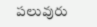పలువురు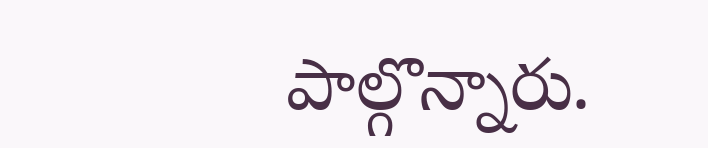పాల్గొన్నారు.